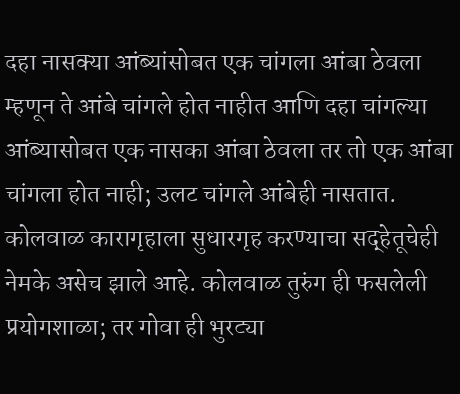दहा नासक्या आंब्यांसोबत एक चांगला आंबा ठेवला म्हणून ते आंबे चांगले होत नाहीत आणि दहा चांगल्या आंब्यासोबत एक नासका आंबा ठेवला तर तो एक आंबा चांगला होत नाही; उलट चांगले आंबेही नासतात. कोलवाळ कारागृहाला सुधारगृह करण्याचा सद्हेतूचेही नेमके असेच झाले आहे. कोलवाळ तुरुंग ही फसलेली प्रयोगशाळा; तर गोवा ही भुरट्या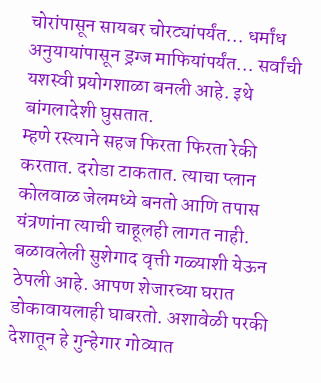चोरांपासून सायबर चोरट्यांपर्यंत... धर्मांध अनुयायांपासून ड्रग्ज माफियांपर्यंत... सर्वांची यशस्वी प्रयोगशाळा बनली आहे. इथे बांगलादेशी घुसतात.
म्हणे रस्त्याने सहज फिरता फिरता रेकी करतात. दरोडा टाकतात. त्याचा प्लान कोलवाळ जेलमध्ये बनतो आणि तपास यंत्रणांना त्याची चाहूलही लागत नाही. बळावलेली सुशेगाद वृत्ती गळ्याशी येऊन ठेपली आहे. आपण शेजारच्या घरात डोकावायलाही घाबरतो. अशावेळी परकी देशातून हे गुन्हेगार गोव्यात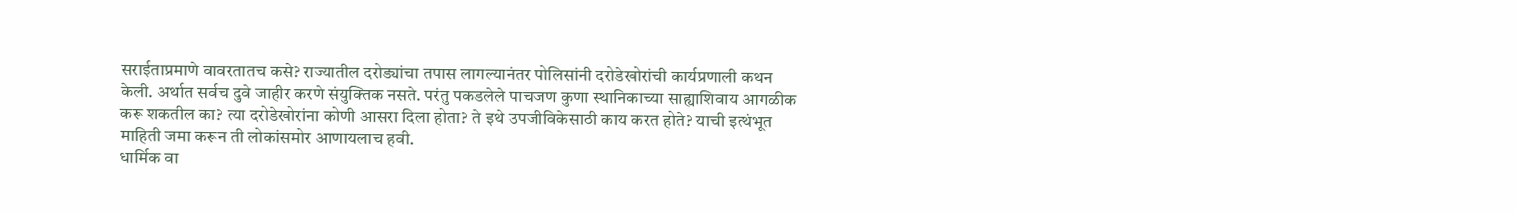सराईताप्रमाणे वावरतातच कसे? राज्यातील दरोड्यांचा तपास लागल्यानंतर पोलिसांनी दरोडेखोरांची कार्यप्रणाली कथन केली. अर्थात सर्वच दुवे जाहीर करणे संयुक्तिक नसते. परंतु पकडलेले पाचजण कुणा स्थानिकाच्या साह्याशिवाय आगळीक करू शकतील का? त्या दरोडेखोरांना कोणी आसरा दिला होता? ते इथे उपजीविकेसाठी काय करत होते? याची इत्थंभूत माहिती जमा करून ती लोकांसमोर आणायलाच हवी.
धार्मिक वा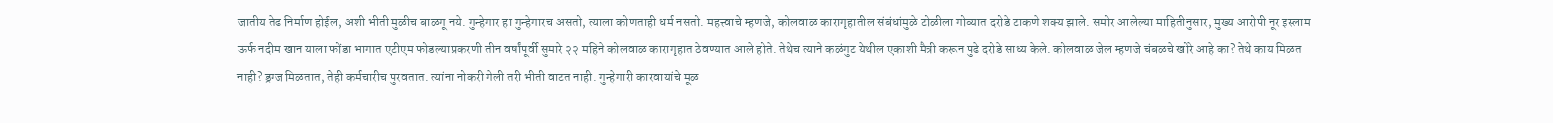जातीय तेढ निर्माण होईल, अशी भीती मुळीच बाळगू नये. गुन्हेगार हा गुन्हेगारच असतो, त्याला कोणताही धर्म नसतो. महत्त्वाचे म्हणजे, कोलवाळ कारागृहातील संबंधांमुळे टोळीला गोव्यात दरोडे टाकणे शक्य झाले. समोर आलेल्या माहितीनुसार, मुख्य आरोपी नूर इस्लाम ऊर्फ नदीम खान याला फोंडा भागात एटीएम फोडल्याप्रकरणी तीन वर्षांपूर्वी सुमारे २२ महिने कोलवाळ कारागृहात ठेवण्यात आले होते. तेथेच त्याने कळंगुट येथील एकाशी मैत्री करून पुढे दरोडे साध्य केले. कोलवाळ जेल म्हणजे चंबळचे खोरे आहे का? तेथे काय मिळत नाही? ड्रग्ज मिळतात, तेही कर्मचारीच पुरवतात. त्यांना नोकरी गेली तरी भीती वाटत नाही. गुन्हेगारी कारवायांचे मूळ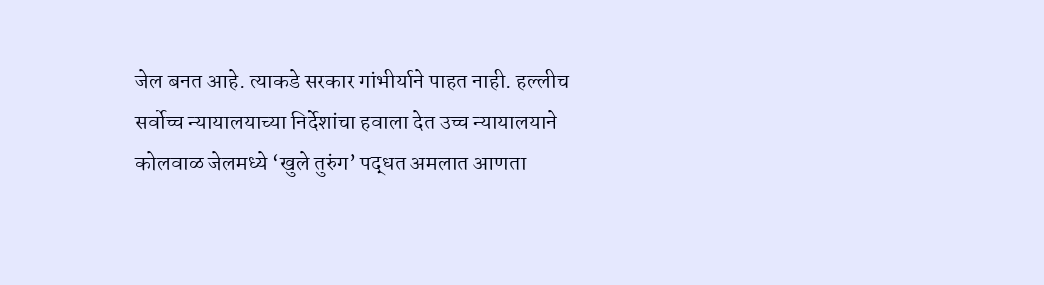जेल बनत आहे. त्याकडे सरकार गांभीर्याने पाहत नाही. हल्लीच सर्वोच्च न्यायालयाच्या निर्देशांचा हवाला देत उच्च न्यायालयाने कोलवाळ जेलमध्ये ‘खुले तुरुंग’ पद्धत अमलात आणता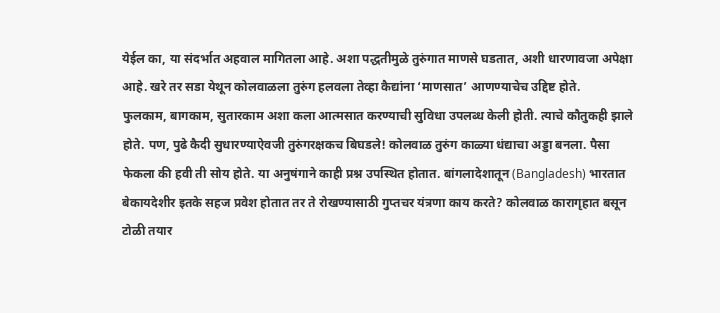येईल का, या संदर्भात अहवाल मागितला आहे. अशा पद्धतीमुळे तुरुंगात माणसे घडतात, अशी धारणावजा अपेक्षा आहे. खरे तर सडा येथून कोलवाळला तुरुंग हलवला तेव्हा कैद्यांना ‘माणसात’ आणण्याचेच उद्दिष्ट होते.
फुलकाम, बागकाम, सुतारकाम अशा कला आत्मसात करण्याची सुविधा उपलब्ध केली होती. त्याचे कौतुकही झाले होते. पण, पुढे कैदी सुधारण्याऐवजी तुरुंगरक्षकच बिघडले! कोलवाळ तुरुंग काळ्या धंद्याचा अड्डा बनला. पैसा फेकला की हवी ती सोय होते. या अनुषंगाने काही प्रश्न उपस्थित होतात. बांगलादेशातून (Bangladesh) भारतात बेकायदेशीर इतके सहज प्रवेश होतात तर ते रोखण्यासाठी गुप्तचर यंत्रणा काय करते? कोलवाळ कारागृहात बसून टोळी तयार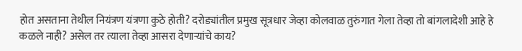होत असताना तेथील नियंत्रण यंत्रणा कुठे होती? दरोड्यांतील प्रमुख सूत्रधार जेव्हा कोलवाळ तुरुंगात गेला तेव्हा तो बांगलादेशी आहे हे कळले नाही? असेल तर त्याला तेव्हा आसरा देणाऱ्यांचे काय?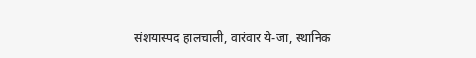संशयास्पद हालचाली, वारंवार ये-जा, स्थानिक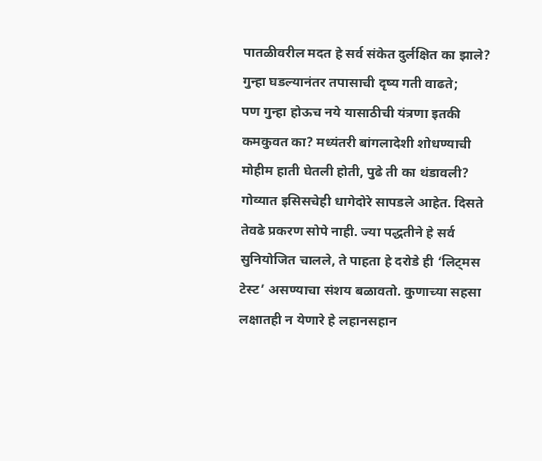पातळीवरील मदत हे सर्व संकेत दुर्लक्षित का झाले? गुन्हा घडल्यानंतर तपासाची दृष्य गती वाढते;
पण गुन्हा होऊच नये यासाठीची यंत्रणा इतकी कमकुवत का? मध्यंतरी बांगलादेशी शोधण्याची मोहीम हाती घेतली होती, पुढे ती का थंडावली? गोव्यात इसिसचेही धागेदोरे सापडले आहेत. दिसते तेवढे प्रकरण सोपे नाही. ज्या पद्धतीने हे सर्व सुनियोजित चालले, ते पाहता हे दरोडे ही ‘लिट्मस टेस्ट’ असण्याचा संशय बळावतो. कुणाच्या सहसा लक्षातही न येणारे हे लहानसहान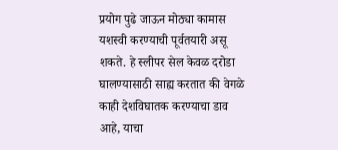प्रयोग पुढे जाऊन मोठ्या कामास यशस्वी करण्याची पूर्वतयारी असू शकते. हे स्लीपर सेल केवळ दरोडा घालण्यासाठी साह्य करतात की वेगळे काही देशविघातक करण्याचा डाव आहे, याचा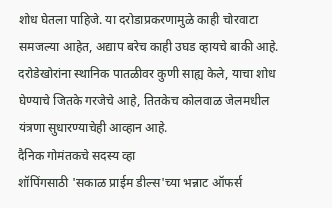शोध घेतला पाहिजे. या दरोडाप्रकरणामुळे काही चोरवाटा समजल्या आहेत, अद्याप बरेच काही उघड व्हायचे बाकी आहे. दरोडेखोरांना स्थानिक पातळीवर कुणी साह्य केले, याचा शोध घेण्याचे जितके गरजेचे आहे, तितकेच कोलवाळ जेलमधील यंत्रणा सुधारण्याचेही आव्हान आहे.
दैनिक गोमंतकचे सदस्य व्हा
शॉपिंगसाठी 'सकाळ प्राईम डील्स'च्या भन्नाट ऑफर्स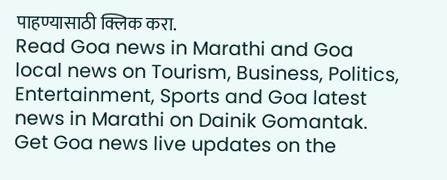पाहण्यासाठी क्लिक करा.
Read Goa news in Marathi and Goa local news on Tourism, Business, Politics, Entertainment, Sports and Goa latest news in Marathi on Dainik Gomantak. Get Goa news live updates on the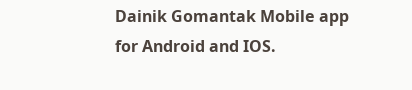Dainik Gomantak Mobile app for Android and IOS.